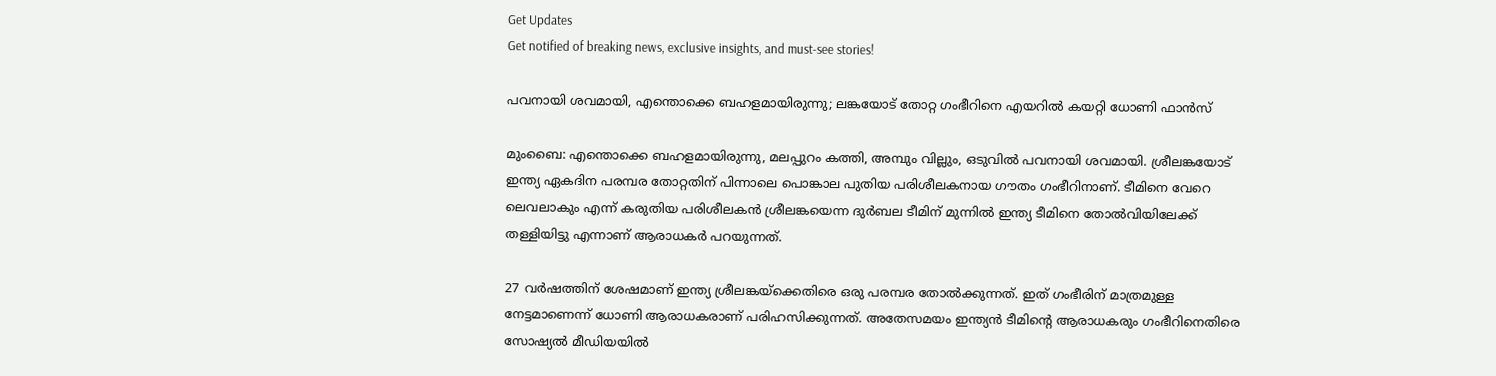Get Updates
Get notified of breaking news, exclusive insights, and must-see stories!

പവനായി ശവമായി, എന്തൊക്കെ ബഹളമായിരുന്നു; ലങ്കയോട് തോറ്റ ഗംഭീറിനെ എയറില്‍ കയറ്റി ധോണി ഫാന്‍സ്

മുംബൈ: എന്തൊക്കെ ബഹളമായിരുന്നു, മലപ്പുറം കത്തി, അമ്പും വില്ലും, ഒടുവില്‍ പവനായി ശവമായി. ശ്രീലങ്കയോട് ഇന്ത്യ ഏകദിന പരമ്പര തോറ്റതിന് പിന്നാലെ പൊങ്കാല പുതിയ പരിശീലകനായ ഗൗതം ഗംഭീറിനാണ്. ടീമിനെ വേറെ ലെവലാകും എന്ന് കരുതിയ പരിശീലകന്‍ ശ്രീലങ്കയെന്ന ദുര്‍ബല ടീമിന് മുന്നില്‍ ഇന്ത്യ ടീമിനെ തോല്‍വിയിലേക്ക് തള്ളിയിട്ടു എന്നാണ് ആരാധകര്‍ പറയുന്നത്.

27 വര്‍ഷത്തിന് ശേഷമാണ് ഇന്ത്യ ശ്രീലങ്കയ്‌ക്കെതിരെ ഒരു പരമ്പര തോല്‍ക്കുന്നത്. ഇത് ഗംഭീരിന് മാത്രമുള്ള നേട്ടമാണെന്ന് ധോണി ആരാധകരാണ് പരിഹസിക്കുന്നത്. അതേസമയം ഇന്ത്യന്‍ ടീമിന്റെ ആരാധകരും ഗംഭീറിനെതിരെ സോഷ്യല്‍ മീഡിയയില്‍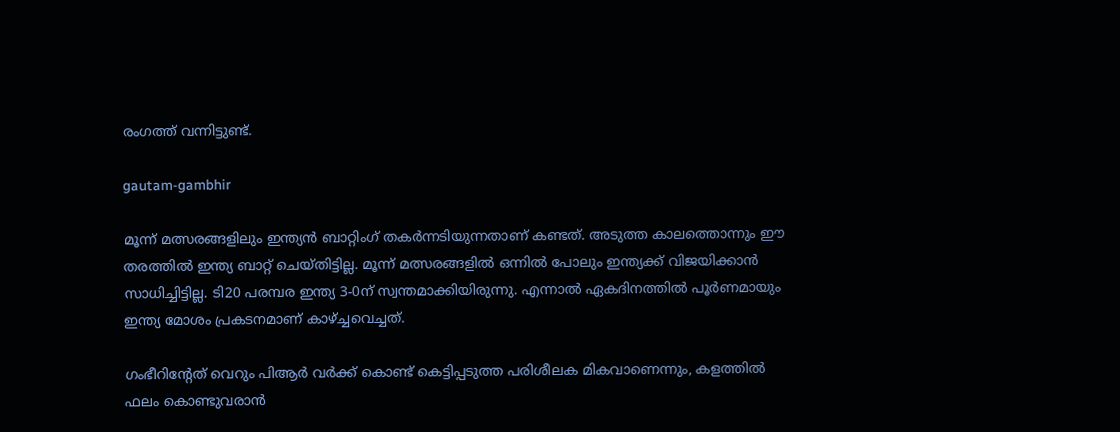രംഗത്ത് വന്നിട്ടുണ്ട്.

gautam-gambhir

മൂന്ന് മത്സരങ്ങളിലും ഇന്ത്യന്‍ ബാറ്റിംഗ് തകര്‍ന്നടിയുന്നതാണ് കണ്ടത്. അടുത്ത കാലത്തൊന്നും ഈ തരത്തില്‍ ഇന്ത്യ ബാറ്റ് ചെയ്തിട്ടില്ല. മൂന്ന് മത്സരങ്ങളില്‍ ഒന്നില്‍ പോലും ഇന്ത്യക്ക് വിജയിക്കാന്‍ സാധിച്ചിട്ടില്ല. ടി20 പരമ്പര ഇന്ത്യ 3-0ന് സ്വന്തമാക്കിയിരുന്നു. എന്നാല്‍ ഏകദിനത്തില്‍ പൂര്‍ണമായും ഇന്ത്യ മോശം പ്രകടനമാണ് കാഴ്ച്ചവെച്ചത്.

ഗംഭീറിന്റേത് വെറും പിആര്‍ വര്‍ക്ക് കൊണ്ട് കെട്ടിപ്പടുത്ത പരിശീലക മികവാണെന്നും, കളത്തില്‍ ഫലം കൊണ്ടുവരാന്‍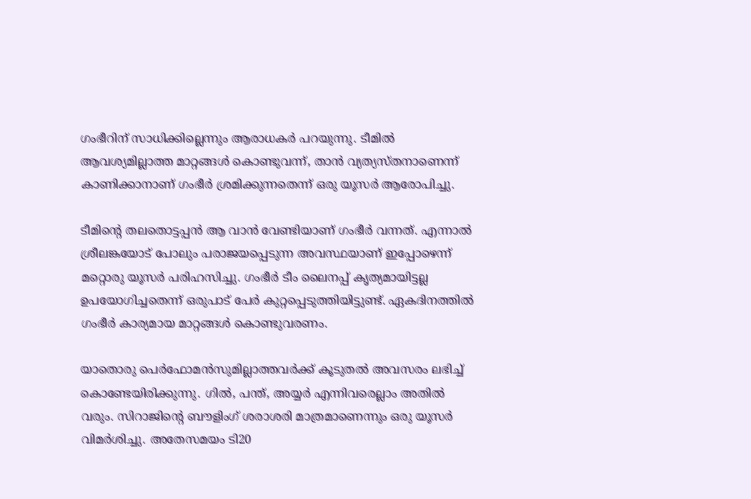ഗംഭീറിന് സാധിക്കില്ലെന്നും ആരാധകര്‍ പറയുന്നു. ടീമില്‍ ആവശ്യമില്ലാത്ത മാറ്റങ്ങള്‍ കൊണ്ടുവന്ന്, താന്‍ വ്യത്യസ്തനാണെന്ന് കാണിക്കാനാണ് ഗംഭീര്‍ ശ്രമിക്കുന്നതെന്ന് ഒരു യൂസര്‍ ആരോപിച്ചു.

ടീമിന്റെ തലതൊട്ടപ്പന്‍ ആ വാന്‍ വേണ്ടിയാണ് ഗംഭീര്‍ വന്നത്. എന്നാല്‍ ശ്രീലങ്കയോട് പോലും പരാജയപ്പെടുന്ന അവസ്ഥയാണ് ഇപ്പോഴെന്ന് മറ്റൊരു യൂസര്‍ പരിഹസിച്ചു. ഗംഭീര്‍ ടീം ലൈനപ്പ് കൃത്യമായിട്ടല്ല ഉപയോഗിച്ചതെന്ന് ഒരുപാട് പേര്‍ കുറ്റപ്പെടുത്തിയിട്ടുണ്ട്. ഏകദിനത്തില്‍ ഗംഭീര്‍ കാര്യമായ മാറ്റങ്ങള്‍ കൊണ്ടുവരണം.

യാതൊരു പെര്‍ഫോമന്‍സുമില്ലാത്തവര്‍ക്ക് കൂടുതല്‍ അവസരം ലഭിച്ച് കൊണ്ടേയിരിക്കുന്നു. ഗില്‍, പന്ത്, അയ്യര്‍ എന്നിവരെല്ലാം അതില്‍ വരും. സിറാജിന്റെ ബൗളിംഗ് ശരാശരി മാത്രമാണെന്നും ഒരു യൂസര്‍ വിമര്‍ശിച്ചു. അതേസമയം ടി20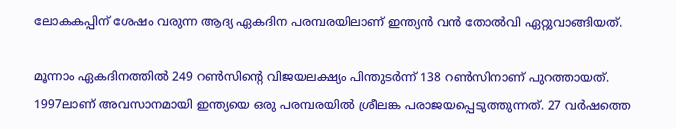ലോകകപ്പിന് ശേഷം വരുന്ന ആദ്യ ഏകദിന പരമ്പരയിലാണ് ഇന്ത്യന്‍ വന്‍ തോല്‍വി ഏറ്റുവാങ്ങിയത്.

മൂന്നാം ഏകദിനത്തില്‍ 249 റണ്‍സിന്റെ വിജയലക്ഷ്യം പിന്തുടര്‍ന്ന് 138 റണ്‍സിനാണ് പുറത്തായത്. 1997ലാണ് അവസാനമായി ഇന്ത്യയെ ഒരു പരമ്പരയില്‍ ശ്രീലങ്ക പരാജയപ്പെടുത്തുന്നത്. 27 വര്‍ഷത്തെ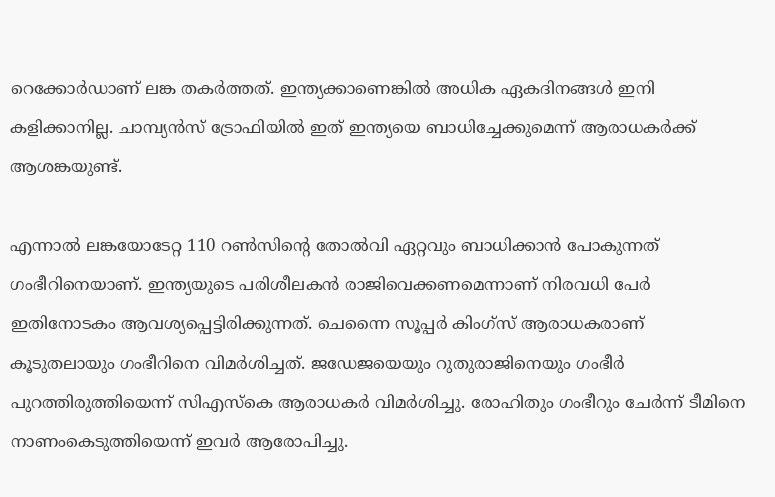റെക്കോര്‍ഡാണ് ലങ്ക തകര്‍ത്തത്. ഇന്ത്യക്കാണെങ്കില്‍ അധിക ഏകദിനങ്ങള്‍ ഇനി കളിക്കാനില്ല. ചാമ്പ്യന്‍സ് ട്രോഫിയില്‍ ഇത് ഇന്ത്യയെ ബാധിച്ചേക്കുമെന്ന് ആരാധകര്‍ക്ക് ആശങ്കയുണ്ട്.

എന്നാല്‍ ലങ്കയോടേറ്റ 110 റണ്‍സിന്റെ തോല്‍വി ഏറ്റവും ബാധിക്കാന്‍ പോകുന്നത് ഗംഭീറിനെയാണ്. ഇന്ത്യയുടെ പരിശീലകന്‍ രാജിവെക്കണമെന്നാണ് നിരവധി പേര്‍ ഇതിനോടകം ആവശ്യപ്പെട്ടിരിക്കുന്നത്. ചെന്നൈ സൂപ്പര്‍ കിംഗ്‌സ് ആരാധകരാണ് കൂടുതലായും ഗംഭീറിനെ വിമര്‍ശിച്ചത്. ജഡേജയെയും റുതുരാജിനെയും ഗംഭീര്‍ പുറത്തിരുത്തിയെന്ന് സിഎസ്‌കെ ആരാധകര്‍ വിമര്‍ശിച്ചു. രോഹിതും ഗംഭീറും ചേര്‍ന്ന് ടീമിനെ നാണംകെടുത്തിയെന്ന് ഇവര്‍ ആരോപിച്ചു.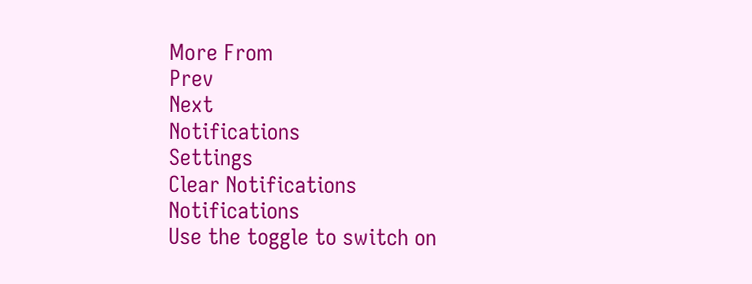More From
Prev
Next
Notifications
Settings
Clear Notifications
Notifications
Use the toggle to switch on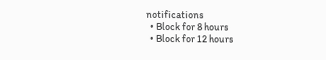notifications
  • Block for 8 hours
  • Block for 12 hours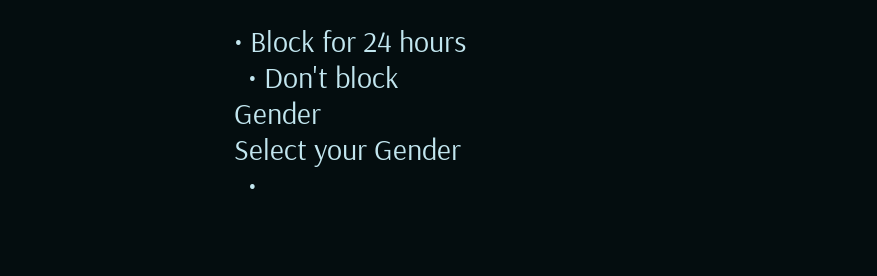• Block for 24 hours
  • Don't block
Gender
Select your Gender
  •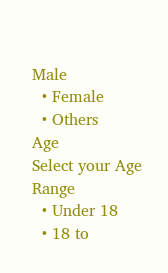Male
  • Female
  • Others
Age
Select your Age Range
  • Under 18
  • 18 to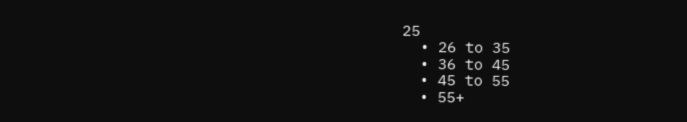25
  • 26 to 35
  • 36 to 45
  • 45 to 55
  • 55+